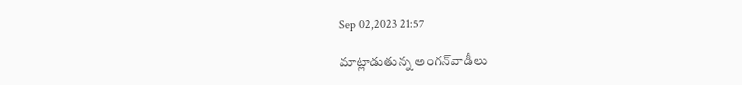Sep 02,2023 21:57

మాట్లాడుతున్న అంగన్‌వాడీలు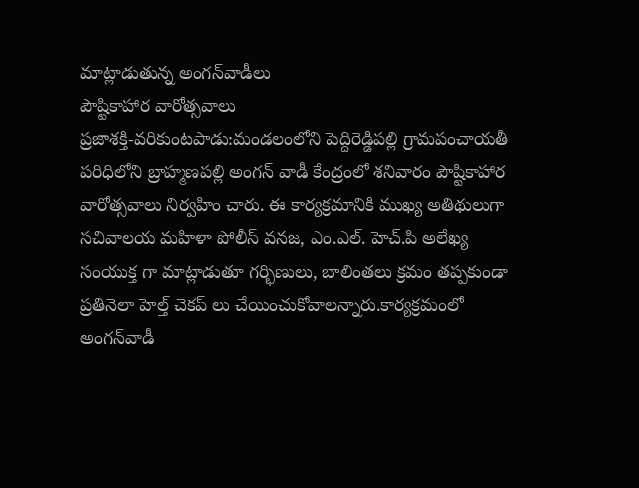మాట్లాడుతున్న అంగన్‌వాడీలు
పౌష్టికాహార వారోత్సవాలు
ప్రజాశక్తి-వరికుంటపాడు:మండలంలోని పెద్దిరెడ్డిపల్లి గ్రామపంచాయతీ పరిధిలోని బ్రాహ్మణపల్లి అంగన్‌ వాడీ కేంద్రంలో శనివారం పౌష్టికాహార వారోత్సవాలు నిర్వహిం చారు. ఈ కార్యక్రమానికి ముఖ్య అతిథులుగా సచివాలయ మహిళా పోలీస్‌ వనజ, ఎం.ఎల్‌. హెచ్‌.పి అలేఖ్య సంయుక్త గా మాట్లాడుతూ గర్భిణులు, బాలింతలు క్రమం తప్పకుండా ప్రతినెలా హెల్త్‌ చెకప్‌ లు చేయించుకోవాలన్నారు.కార్యక్రమంలో అంగన్‌వాడీ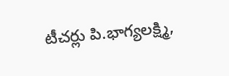టీచర్లు పి.భాగ్యలక్ష్మి,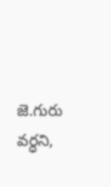జె.గురు వర్ధని,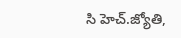సి హెచ్‌.జ్యోతి,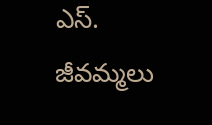ఎస్‌. జీవమ్మలు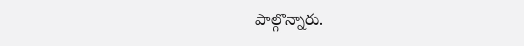పాల్గొన్నారు.